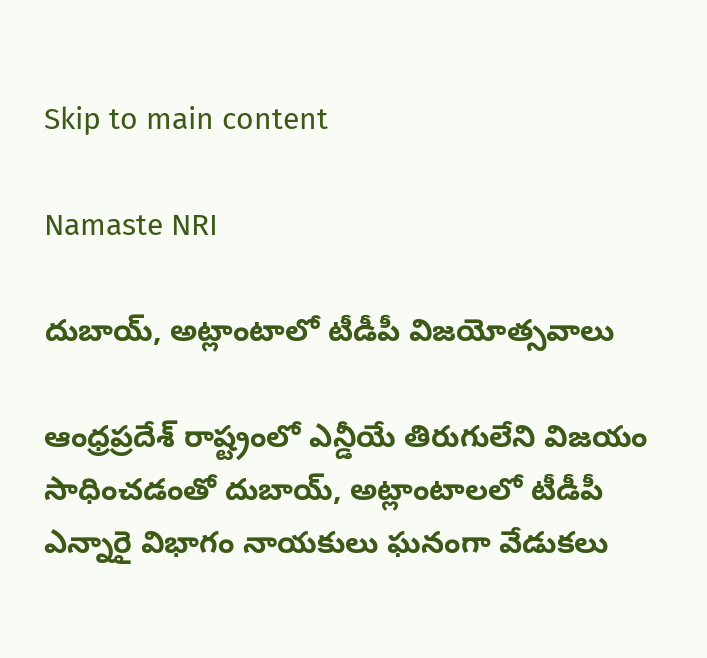Skip to main content

Namaste NRI

దుబాయ్‌, అట్లాంటాలో టీడీపీ విజయోత్సవాలు

ఆంధ్రప్రదేశ్‌ రాష్ట్రంలో ఎన్డీయే తిరుగులేని విజయం సాధించడంతో దుబాయ్‌, అట్లాంటాలలో టీడీపీ ఎన్నారై విభాగం నాయకులు ఘనంగా వేడుకలు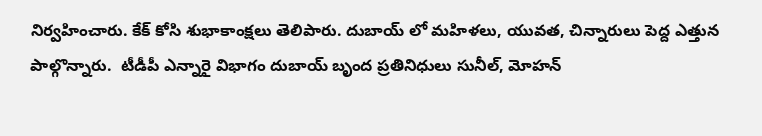నిర్వహించారు. కేక్‌ కోసి శుభాకాంక్షలు తెలిపారు. దుబాయ్‌ లో మహిళలు, యువత, చిన్నారులు పెద్ద ఎత్తున పాల్గొన్నారు.  టీడీపీ ఎన్నారై విభాగం దుబాయ్‌ బృంద ప్రతినిధులు సునీల్‌, మోహన్‌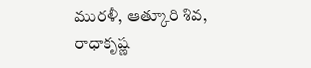మురళీ, ఆత్కూరి శివ, రాధాకృష్ణ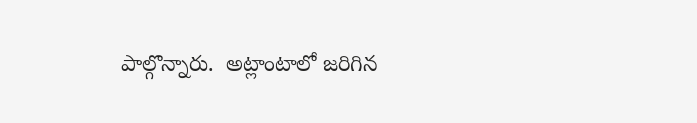పాల్గొన్నారు.  అట్లాంటాలో జరిగిన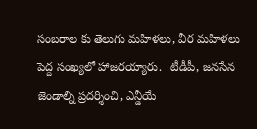సంబరాల కు తెలుగు మహిళలు, వీర మహిళలు పెద్ద సంఖ్యలో హాజరయ్యారు.  టీడీపీ, జనసేన జెండాల్ని ప్రదర్శించి, ఎన్డీయే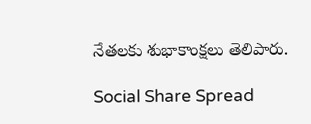నేతలకు శుభాకాంక్షలు తెలిపారు.

Social Share Spread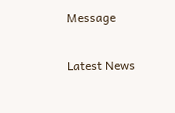Message

Latest News